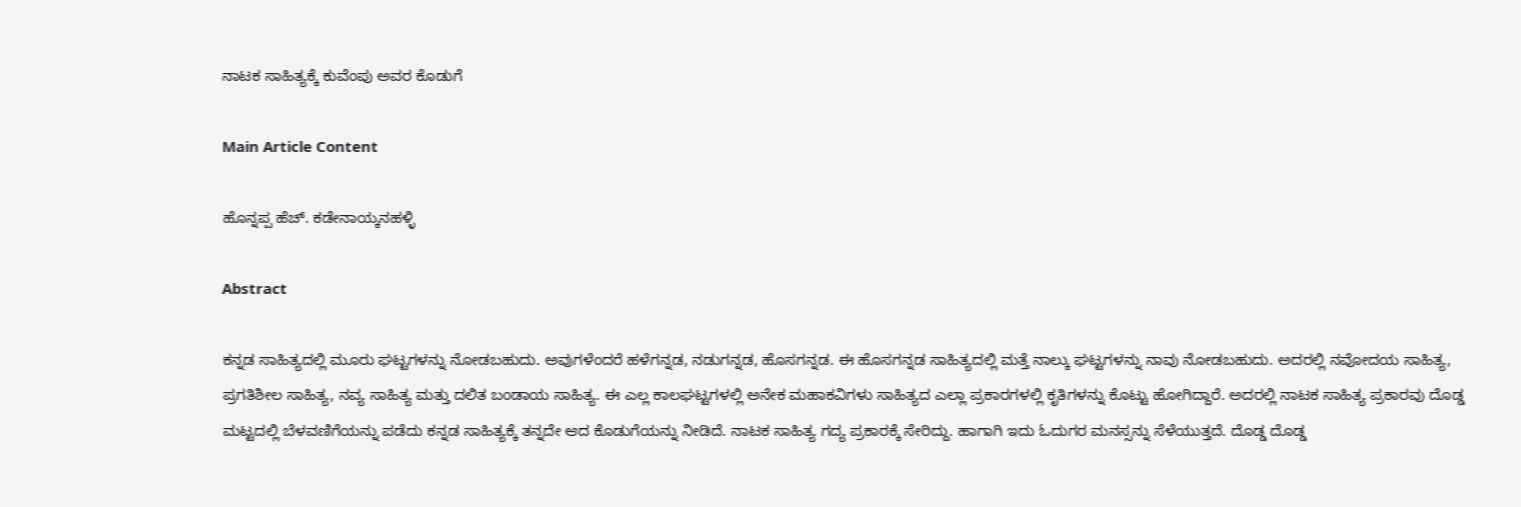ನಾಟಕ ಸಾಹಿತ್ಯಕ್ಕೆ ಕುವೆಂಪು ಅವರ ಕೊಡುಗೆ

Main Article Content

ಹೊನ್ನಪ್ಪ ಹೆಚ್. ಕಡೇನಾಯ್ಕನಹಳ್ಳಿ

Abstract

ಕನ್ನಡ ಸಾಹಿತ್ಯದಲ್ಲಿ ಮೂರು ಘಟ್ಟಗಳನ್ನು ನೋಡಬಹುದು. ಅವುಗಳೆಂದರೆ ಹಳೆಗನ್ನಡ, ನಡುಗನ್ನಡ, ಹೊಸಗನ್ನಡ. ಈ ಹೊಸಗನ್ನಡ ಸಾಹಿತ್ಯದಲ್ಲಿ ಮತ್ತೆ ನಾಲ್ಕು ಘಟ್ಟಗಳನ್ನು ನಾವು ನೋಡಬಹುದು. ಅದರಲ್ಲಿ ನವೋದಯ ಸಾಹಿತ್ಯ, ಪ್ರಗತಿಶೀಲ ಸಾಹಿತ್ಯ, ನವ್ಯ ಸಾಹಿತ್ಯ ಮತ್ತು ದಲಿತ ಬಂಡಾಯ ಸಾಹಿತ್ಯ. ಈ ಎಲ್ಲ ಕಾಲಘಟ್ಟಗಳಲ್ಲಿ ಅನೇಕ ಮಹಾಕವಿಗಳು ಸಾಹಿತ್ಯದ ಎಲ್ಲಾ ಪ್ರಕಾರಗಳಲ್ಲಿ ಕೃತಿಗಳನ್ನು ಕೊಟ್ಟು ಹೋಗಿದ್ದಾರೆ. ಅದರಲ್ಲಿ ನಾಟಕ ಸಾಹಿತ್ಯ ಪ್ರಕಾರವು ದೊಡ್ಡ ಮಟ್ಟದಲ್ಲಿ ಬೆಳವಣಿಗೆಯನ್ನು ಪಡೆದು ಕನ್ನಡ ಸಾಹಿತ್ಯಕ್ಕೆ ತನ್ನದೇ ಆದ ಕೊಡುಗೆಯನ್ನು ನೀಡಿದೆ. ನಾಟಕ ಸಾಹಿತ್ಯ ಗದ್ಯ ಪ್ರಕಾರಕ್ಕೆ ಸೇರಿದ್ದು. ಹಾಗಾಗಿ ಇದು ಓದುಗರ ಮನಸ್ಸನ್ನು ಸೆಳೆಯುತ್ತದೆ. ದೊಡ್ಡ ದೊಡ್ಡ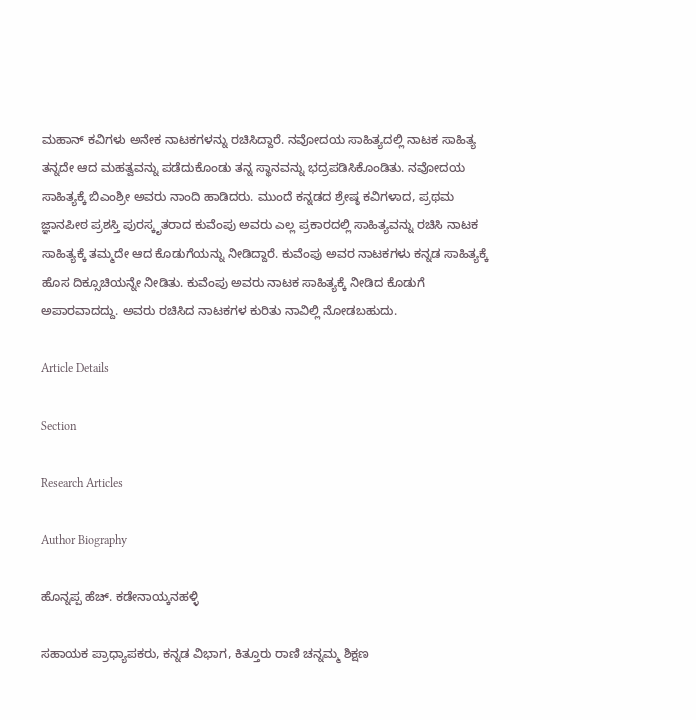ಮಹಾನ್ ಕವಿಗಳು ಅನೇಕ ನಾಟಕಗಳನ್ನು ರಚಿಸಿದ್ದಾರೆ. ನವೋದಯ ಸಾಹಿತ್ಯದಲ್ಲಿ ನಾಟಕ ಸಾಹಿತ್ಯ ತನ್ನದೇ ಆದ ಮಹತ್ವವನ್ನು ಪಡೆದುಕೊಂಡು ತನ್ನ ಸ್ಥಾನವನ್ನು ಭದ್ರಪಡಿಸಿಕೊಂಡಿತು. ನವೋದಯ ಸಾಹಿತ್ಯಕ್ಕೆ ಬಿಎಂಶ್ರೀ ಅವರು ನಾಂದಿ ಹಾಡಿದರು. ಮುಂದೆ ಕನ್ನಡದ ಶ್ರೇಷ್ಠ ಕವಿಗಳಾದ, ಪ್ರಥಮ ಜ್ಞಾನಪೀಠ ಪ್ರಶಸ್ತಿ ಪುರಸ್ಕೃತರಾದ ಕುವೆಂಪು ಅವರು ಎಲ್ಲ ಪ್ರಕಾರದಲ್ಲಿ ಸಾಹಿತ್ಯವನ್ನು ರಚಿಸಿ ನಾಟಕ ಸಾಹಿತ್ಯಕ್ಕೆ ತಮ್ಮದೇ ಆದ ಕೊಡುಗೆಯನ್ನು ನೀಡಿದ್ದಾರೆ. ಕುವೆಂಪು ಅವರ ನಾಟಕಗಳು ಕನ್ನಡ ಸಾಹಿತ್ಯಕ್ಕೆ ಹೊಸ ದಿಕ್ಸೂಚಿಯನ್ನೇ ನೀಡಿತು. ಕುವೆಂಪು ಅವರು ನಾಟಕ ಸಾಹಿತ್ಯಕ್ಕೆ ನೀಡಿದ ಕೊಡುಗೆ ಅಪಾರವಾದದ್ದು. ಅವರು ರಚಿಸಿದ ನಾಟಕಗಳ ಕುರಿತು ನಾವಿಲ್ಲಿ ನೋಡಬಹುದು.

Article Details

Section

Research Articles

Author Biography

ಹೊನ್ನಪ್ಪ ಹೆಚ್. ಕಡೇನಾಯ್ಕನಹಳ್ಳಿ

ಸಹಾಯಕ ಪ್ರಾಧ್ಯಾಪಕರು, ಕನ್ನಡ ವಿಭಾಗ, ಕಿತ್ತೂರು ರಾಣಿ ಚನ್ನಮ್ಮ ಶಿಕ್ಷಣ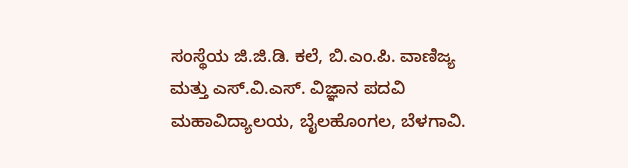ಸಂಸ್ಥೆಯ ಜಿ.ಜಿ.ಡಿ. ಕಲೆ, ಬಿ.ಎಂ.ಪಿ. ವಾಣಿಜ್ಯ ಮತ್ತು ಎಸ್.ವಿ.ಎಸ್. ವಿಜ್ಞಾನ ಪದವಿ ಮಹಾವಿದ್ಯಾಲಯ, ಬೈಲಹೊಂಗಲ, ಬೆಳಗಾವಿ.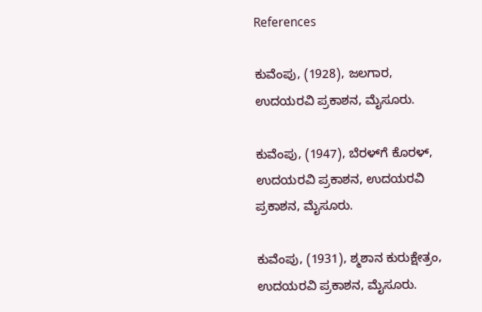References

ಕುವೆಂಪು, (1928), ಜಲಗಾರ, ಉದಯರವಿ ಪ್ರಕಾಶನ, ಮೈಸೂರು.

ಕುವೆಂಪು, (1947), ಬೆರಳ್‌ಗೆ ಕೊರಳ್, ಉದಯರವಿ ಪ್ರಕಾಶನ, ಉದಯರವಿ ಪ್ರಕಾಶನ, ಮೈಸೂರು.

ಕುವೆಂಪು, (1931), ಶ್ಮಶಾನ ಕುರುಕ್ಷೇತ್ರಂ, ಉದಯರವಿ ಪ್ರಕಾಶನ, ಮೈಸೂರು.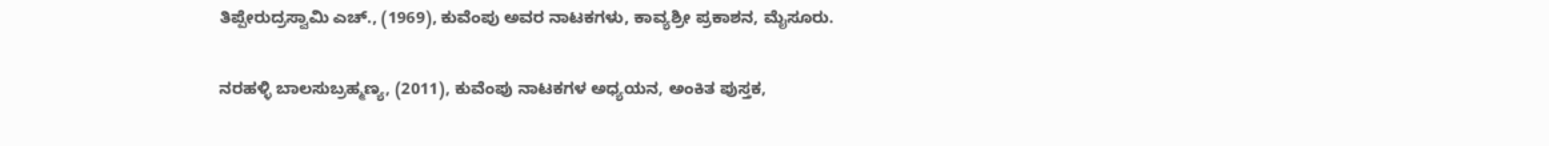ತಿಪ್ಪೇರುದ್ರಸ್ವಾಮಿ ಎಚ್., (1969), ಕುವೆಂಪು ಅವರ ನಾಟಕಗಳು, ಕಾವ್ಯಶ್ರೀ ಪ್ರಕಾಶನ, ಮೈಸೂರು.

ನರಹಳ್ಳಿ ಬಾಲಸುಬ್ರಹ್ಮಣ್ಯ, (2011), ಕುವೆಂಪು ನಾಟಕಗಳ ಅಧ್ಯಯನ, ಅಂಕಿತ ಪುಸ್ತಕ,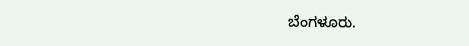ಬೆಂಗಳೂರು.